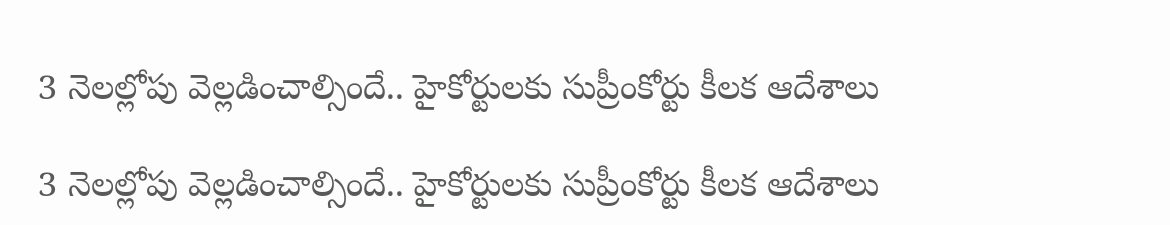3 నెలల్లోపు వెల్లడించాల్సిందే.. హైకోర్టులకు సుప్రీంకోర్టు కీలక ఆదేశాలు

3 నెలల్లోపు వెల్లడించాల్సిందే.. హైకోర్టులకు సుప్రీంకోర్టు కీలక ఆదేశాలు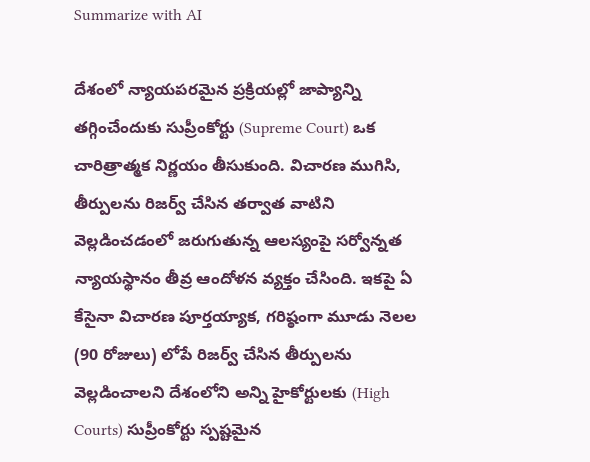Summarize with AI

దేశంలో న్యాయపరమైన ప్రక్రియల్లో జాప్యాన్ని తగ్గించేందుకు సుప్రీంకోర్టు (Supreme Court) ఒక చారిత్రాత్మక నిర్ణయం తీసుకుంది. విచారణ ముగిసి, తీర్పులను రిజర్వ్ చేసిన తర్వాత వాటిని వెల్లడించడంలో జరుగుతున్న ఆలస్యంపై సర్వోన్నత న్యాయస్థానం తీవ్ర ఆందోళన వ్యక్తం చేసింది. ఇకపై ఏ కేసైనా విచారణ పూర్తయ్యాక, గరిష్ఠంగా మూడు నెలల (90 రోజులు) లోపే రిజర్వ్ చేసిన తీర్పులను వెల్లడించాలని దేశంలోని అన్ని హైకోర్టులకు (High Courts) సుప్రీంకోర్టు స్పష్టమైన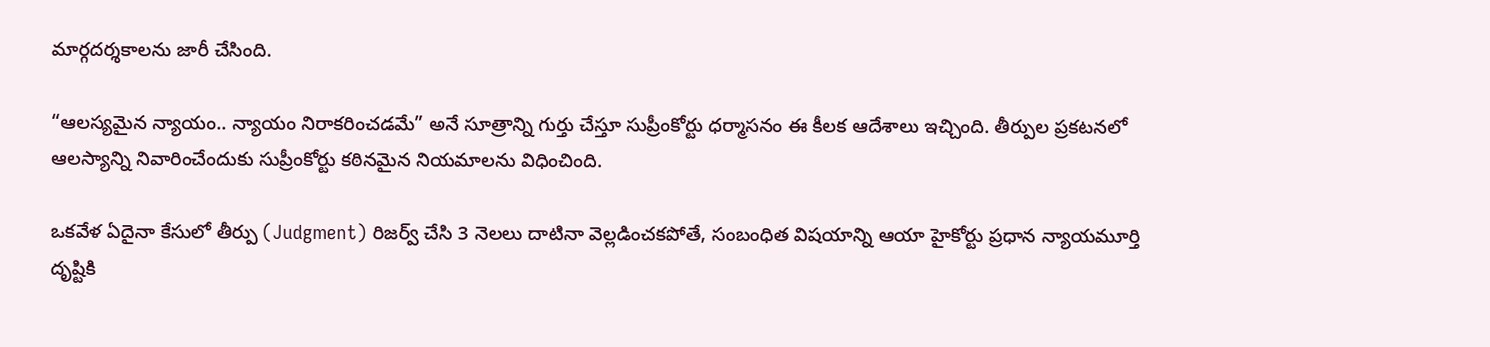మార్గదర్శకాలను జారీ చేసింది.

“ఆలస్యమైన న్యాయం.. న్యాయం నిరాకరించడమే” అనే సూత్రాన్ని గుర్తు చేస్తూ సుప్రీంకోర్టు ధర్మాసనం ఈ కీలక ఆదేశాలు ఇచ్చింది. తీర్పుల ప్రకటనలో ఆలస్యాన్ని నివారించేందుకు సుప్రీంకోర్టు కఠినమైన నియమాలను విధించింది.

ఒకవేళ ఏదైనా కేసులో తీర్పు (Judgment) రిజర్వ్ చేసి 3 నెలలు దాటినా వెల్లడించకపోతే, సంబంధిత విషయాన్ని ఆయా హైకోర్టు ప్రధాన న్యాయమూర్తి దృష్టికి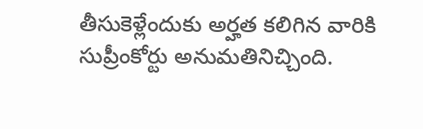తీసుకెళ్లేందుకు అర్హ‌త క‌లిగిన వారికి సుప్రీంకోర్టు అనుమతినిచ్చింది.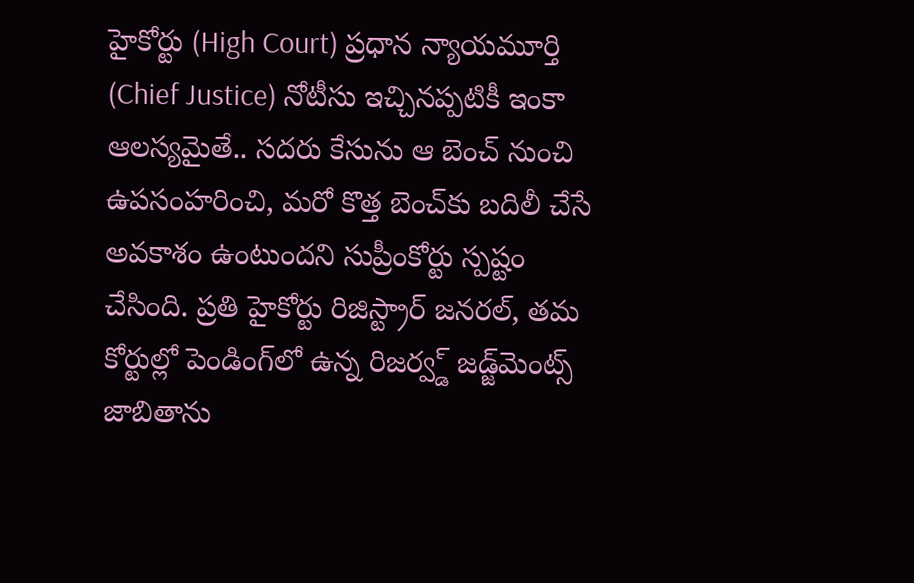హైకోర్టు (High Court) ప్రధాన న్యాయమూర్తి (Chief Justice) నోటీసు ఇచ్చినప్పటికీ ఇంకా ఆలస్యమైతే.. సదరు కేసును ఆ బెంచ్ నుంచి ఉపసంహరించి, మరో కొత్త బెంచ్‌కు బదిలీ చేసే అవకాశం ఉంటుందని సుప్రీంకోర్టు స్పష్టం చేసింది. ప్రతి హైకోర్టు రిజిస్ట్రార్ జనరల్, తమ కోర్టుల్లో పెండింగ్‌లో ఉన్న రిజర్వ్డ్ జడ్జ్‌మెంట్స్‌ జాబితాను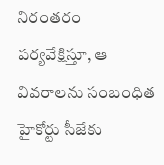నిరంతరం పర్యవేక్షిస్తూ, ఆ వివరాలను సంబంధిత హైకోర్టు సీజేకు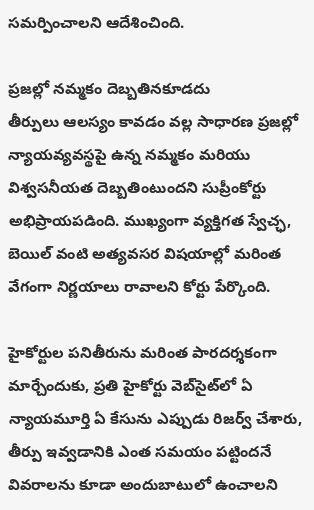సమర్పించాలని ఆదేశించింది.

ప్రజల్లో నమ్మకం దెబ్బతినకూడదు
తీర్పులు ఆలస్యం కావడం వల్ల సాధారణ ప్రజల్లో న్యాయవ్యవస్థపై ఉన్న నమ్మకం మరియు విశ్వసనీయత దెబ్బతింటుందని సుప్రీంకోర్టు అభిప్రాయపడింది. ముఖ్యంగా వ్యక్తిగత స్వేచ్ఛ, బెయిల్ వంటి అత్యవసర విషయాల్లో మరింత వేగంగా నిర్ణయాలు రావాలని కోర్టు పేర్కొంది.

హైకోర్టుల పనితీరును మరింత పారదర్శకంగా మార్చేందుకు, ప్రతి హైకోర్టు వెబ్‌సైట్‌లో ఏ న్యాయమూర్తి ఏ కేసును ఎప్పుడు రిజర్వ్ చేశారు, తీర్పు ఇవ్వడానికి ఎంత సమయం పట్టిందనే వివరాలను కూడా అందుబాటులో ఉంచాలని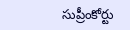సుప్రీంకోర్టు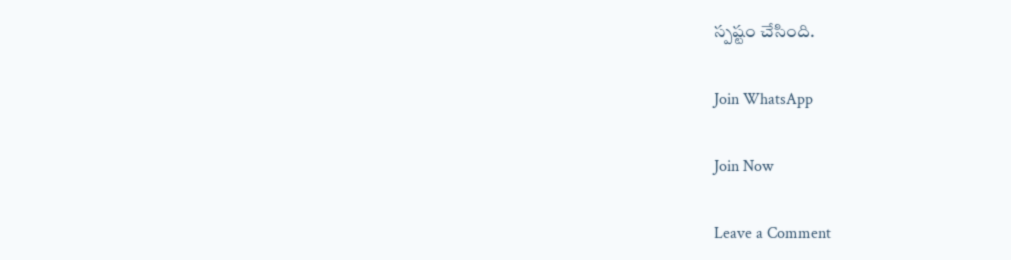స్పష్టం చేసింది.

Join WhatsApp

Join Now

Leave a Comment